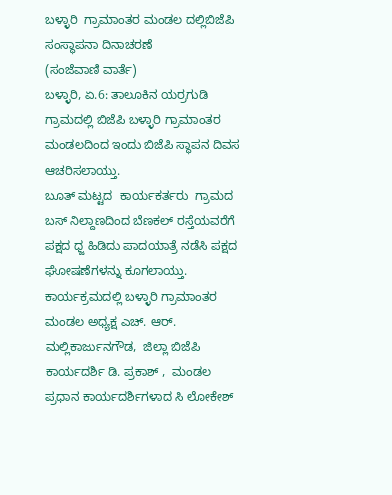ಬಳ್ಳಾರಿ  ಗ್ರಾಮಾಂತರ ಮಂಡಲ ದಲ್ಲಿಬಿಜೆಪಿ ಸಂಸ್ಥಾಪನಾ ದಿನಾಚರಣೆ
(ಸಂಜೆವಾಣಿ ವಾರ್ತೆ)
ಬಳ್ಳಾರಿ, ಏ.6: ತಾಲೂಕಿನ ಯರ್ರಗುಡಿ ಗ್ರಾಮದಲ್ಲಿ ಬಿಜೆಪಿ ಬಳ್ಳಾರಿ ಗ್ರಾಮಾಂತರ ಮಂಡಲದಿಂದ ಇಂದು ಬಿಜೆಪಿ ಸ್ಥಾಪನ ದಿವಸ ಆಚರಿಸಲಾಯ್ತು.
ಬೂತ್ ಮಟ್ಟದ  ಕಾರ್ಯಕರ್ತರು  ಗ್ರಾಮದ ಬಸ್ ನಿಲ್ದಾಣದಿಂದ ಬೆಣಕಲ್ ರಸ್ತೆಯವರೆಗೆ ಪಕ್ಷದ ಧ್ಜ ಹಿಡಿದು ಪಾದಯಾತ್ರೆ ನಡೆಸಿ ಪಕ್ಷದ ಘೋಷಣೆಗಳನ್ನು ಕೂಗಲಾಯ್ತು.
ಕಾರ್ಯಕ್ರಮದಲ್ಲಿ ಬಳ್ಳಾರಿ ಗ್ರಾಮಾಂತರ ಮಂಡಲ ಅಧ್ಯಕ್ಷ ಎಚ್. ಆರ್. ಮಲ್ಲಿಕಾರ್ಜುನಗೌಡ,  ಜಿಲ್ಲಾ ಬಿಜೆಪಿ ಕಾರ್ಯದರ್ಶಿ ಡಿ. ಪ್ರಕಾಶ್ ,  ಮಂಡಲ ಪ್ರಧಾನ ಕಾರ್ಯದರ್ಶಿಗಳಾದ ಸಿ ಲೋಕೇಶ್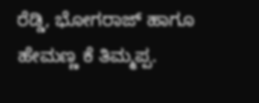ರೆಡ್ಡಿ, ಭೋಗರಾಜ್ ಹಾಗೂ ಹೇಮಣ್ಣ ಕೆ ತಿಮ್ಮಪ್ಪ.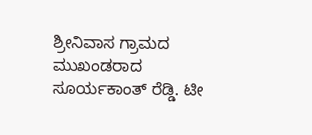ಶ್ರೀನಿವಾಸ ಗ್ರಾಮದ ಮುಖಂಡರಾದ ಸೂರ್ಯಕಾಂತ್ ರೆಡ್ಡಿ. ಟೀ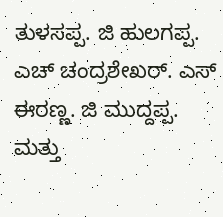ತುಳಸಪ್ಪ. ಜಿ ಹುಲಗಪ್ಪ. ಎಚ್ ಚಂದ್ರಶೇಖರ್. ಎಸ್ ಈರಣ್ಣ. ಜಿ ಮುದ್ದಪ್ಪ. ಮತ್ತು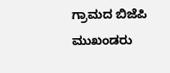ಗ್ರಾಮದ ಬಿಜೆಪಿ ಮುಖಂಡರು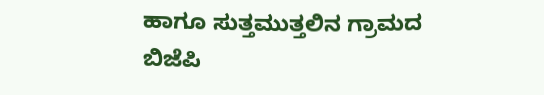ಹಾಗೂ ಸುತ್ತಮುತ್ತಲಿನ ಗ್ರಾಮದ ಬಿಜೆಪಿ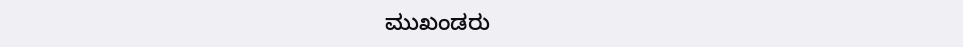ಮುಖಂಡರು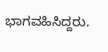ಭಾಗವಹಿಸಿದ್ದರು.